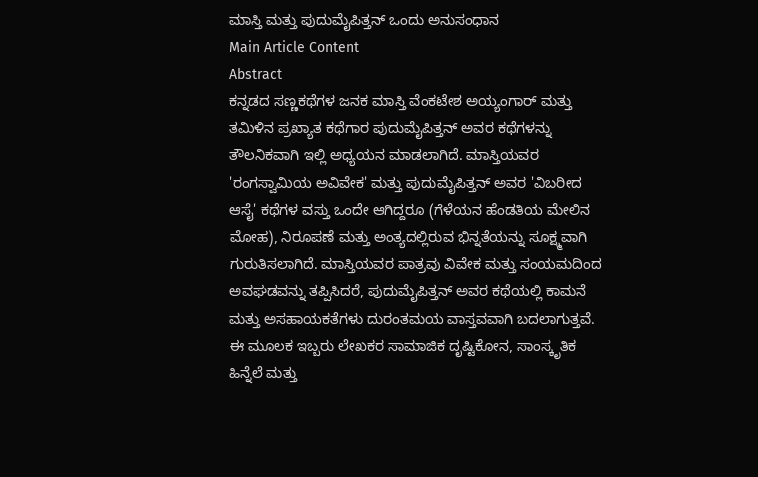ಮಾಸ್ತಿ ಮತ್ತು ಪುದುಮೈಪಿತ್ತನ್ ಒಂದು ಅನುಸಂಧಾನ
Main Article Content
Abstract
ಕನ್ನಡದ ಸಣ್ಣಕಥೆಗಳ ಜನಕ ಮಾಸ್ತಿ ವೆಂಕಟೇಶ ಅಯ್ಯಂಗಾರ್ ಮತ್ತು ತಮಿಳಿನ ಪ್ರಖ್ಯಾತ ಕಥೆಗಾರ ಪುದುಮೈಪಿತ್ತನ್ ಅವರ ಕಥೆಗಳನ್ನು ತೌಲನಿಕವಾಗಿ ಇಲ್ಲಿ ಅಧ್ಯಯನ ಮಾಡಲಾಗಿದೆ. ಮಾಸ್ತಿಯವರ 'ರಂಗಸ್ವಾಮಿಯ ಅವಿವೇಕ' ಮತ್ತು ಪುದುಮೈಪಿತ್ತನ್ ಅವರ 'ವಿಬರೀದ ಆಸೈ' ಕಥೆಗಳ ವಸ್ತು ಒಂದೇ ಆಗಿದ್ದರೂ (ಗೆಳೆಯನ ಹೆಂಡತಿಯ ಮೇಲಿನ ಮೋಹ), ನಿರೂಪಣೆ ಮತ್ತು ಅಂತ್ಯದಲ್ಲಿರುವ ಭಿನ್ನತೆಯನ್ನು ಸೂಕ್ಷ್ಮವಾಗಿ ಗುರುತಿಸಲಾಗಿದೆ. ಮಾಸ್ತಿಯವರ ಪಾತ್ರವು ವಿವೇಕ ಮತ್ತು ಸಂಯಮದಿಂದ ಅವಘಡವನ್ನು ತಪ್ಪಿಸಿದರೆ, ಪುದುಮೈಪಿತ್ತನ್ ಅವರ ಕಥೆಯಲ್ಲಿ ಕಾಮನೆ ಮತ್ತು ಅಸಹಾಯಕತೆಗಳು ದುರಂತಮಯ ವಾಸ್ತವವಾಗಿ ಬದಲಾಗುತ್ತವೆ. ಈ ಮೂಲಕ ಇಬ್ಬರು ಲೇಖಕರ ಸಾಮಾಜಿಕ ದೃಷ್ಟಿಕೋನ, ಸಾಂಸ್ಕೃತಿಕ ಹಿನ್ನೆಲೆ ಮತ್ತು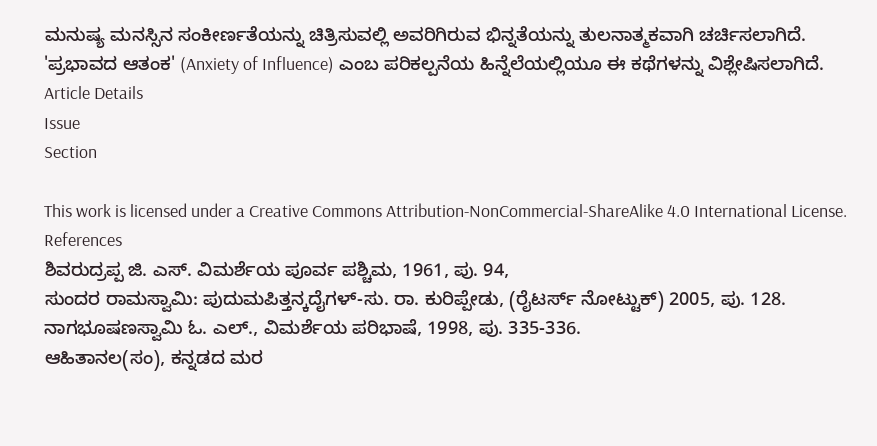ಮನುಷ್ಯ ಮನಸ್ಸಿನ ಸಂಕೀರ್ಣತೆಯನ್ನು ಚಿತ್ರಿಸುವಲ್ಲಿ ಅವರಿಗಿರುವ ಭಿನ್ನತೆಯನ್ನು ತುಲನಾತ್ಮಕವಾಗಿ ಚರ್ಚಿಸಲಾಗಿದೆ. 'ಪ್ರಭಾವದ ಆತಂಕ' (Anxiety of Influence) ಎಂಬ ಪರಿಕಲ್ಪನೆಯ ಹಿನ್ನೆಲೆಯಲ್ಲಿಯೂ ಈ ಕಥೆಗಳನ್ನು ವಿಶ್ಲೇಷಿಸಲಾಗಿದೆ.
Article Details
Issue
Section

This work is licensed under a Creative Commons Attribution-NonCommercial-ShareAlike 4.0 International License.
References
ಶಿವರುದ್ರಪ್ಪ ಜಿ. ಎಸ್. ವಿಮರ್ಶೆಯ ಪೂರ್ವ ಪಶ್ಚಿಮ, 1961, ಪು. 94,
ಸುಂದರ ರಾಮಸ್ವಾಮಿ: ಪುದುಮಪಿತ್ತನ್ಕದೈಗಳ್-ಸು. ರಾ. ಕುರಿಪ್ಪೇಡು, (ರೈಟರ್ಸ್ ನೋಟ್ಟುಕ್) 2005, ಪು. 128.
ನಾಗಭೂಷಣಸ್ವಾಮಿ ಓ. ಎಲ್., ವಿಮರ್ಶೆಯ ಪರಿಭಾಷೆ, 1998, ಪು. 335-336.
ಆಹಿತಾನಲ(ಸಂ), ಕನ್ನಡದ ಮರ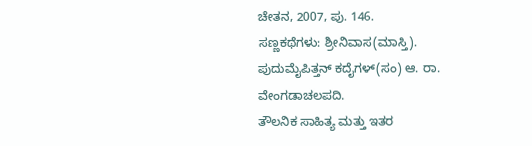ಚೇತನ, 2007, ಪು. 146.
ಸಣ್ಣಕಥೆಗಳು: ಶ್ರೀನಿವಾಸ(ಮಾಸ್ತಿ).
ಪುದುಮೈಪಿತ್ತನ್ ಕದೈಗಳ್(ಸಂ) ಆ. ರಾ. ವೇಂಗಡಾಚಲಪದಿ.
ತೌಲನಿಕ ಸಾಹಿತ್ಯ ಮತ್ತು ಇತರ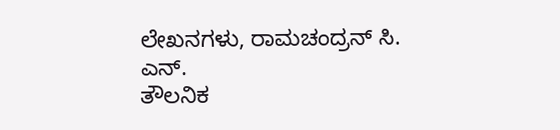ಲೇಖನಗಳು, ರಾಮಚಂದ್ರನ್ ಸಿ. ಎನ್.
ತೌಲನಿಕ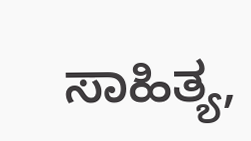ಸಾಹಿತ್ಯ,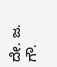ದೇ. ಜ. ಗೌ.